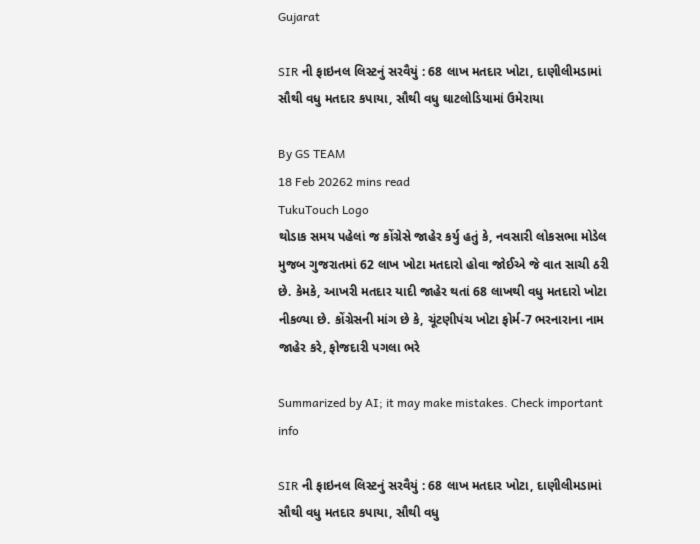Gujarat

SIR ની ફાઇનલ લિસ્ટનું સરવૈયું : 68 લાખ મતદાર ખોટા, દાણીલીમડામાં સૌથી વધુ મતદાર કપાયા, સૌથી વધુ ઘાટલોડિયામાં ઉમેરાયા

By GS TEAM
18 Feb 20262 mins read
TukuTouch Logo
થોડાક સમય પહેલાં જ કોંગ્રેસે જાહેર કર્યુ હતું કે, નવસારી લોકસભા મોડેલ મુજબ ગુજરાતમાં 62 લાખ ખોટા મતદારો હોવા જોઈએ જે વાત સાચી ઠરી છે. કેમકે, આખરી મતદાર યાદી જાહેર થતાં 68 લાખથી વધુ મતદારો ખોટા નીકળ્યા છે. કોંગ્રેસની માંગ છે કે, ચૂંટણીપંચ ખોટા ફોર્મ-7 ભરનારાના નામ જાહેર કરે, ફોજદારી પગલા ભરે

Summarized by AI; it may make mistakes. Check important info

SIR ની ફાઇનલ લિસ્ટનું સરવૈયું : 68 લાખ મતદાર ખોટા, દાણીલીમડામાં સૌથી વધુ મતદાર કપાયા, સૌથી વધુ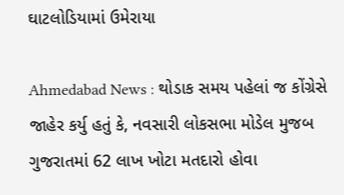ઘાટલોડિયામાં ઉમેરાયા

Ahmedabad News : થોડાક સમય પહેલાં જ કોંગ્રેસે જાહેર કર્યુ હતું કે, નવસારી લોકસભા મોડેલ મુજબ ગુજરાતમાં 62 લાખ ખોટા મતદારો હોવા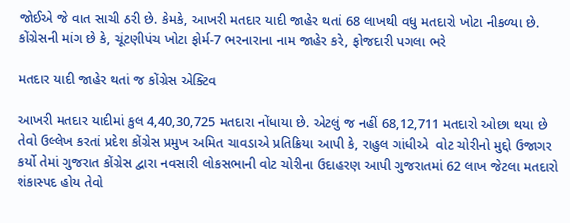જોઈએ જે વાત સાચી ઠરી છે. કેમકે, આખરી મતદાર યાદી જાહેર થતાં 68 લાખથી વધુ મતદારો ખોટા નીકળ્યા છે. કોંગ્રેસની માંગ છે કે, ચૂંટણીપંચ ખોટા ફોર્મ-7 ભરનારાના નામ જાહેર કરે, ફોજદારી પગલા ભરે

મતદાર યાદી જાહેર થતાં જ કોંગ્રેસ એક્ટિવ

આખરી મતદાર યાદીમાં કુલ 4,40,30,725 મતદારા નોંધાયા છે. એટલું જ નહીં 68,12,711 મતદારો ઓછા થયા છે તેવો ઉલ્લેખ કરતાં પ્રદેશ કોંગ્રેસ પ્રમુખ અમિત ચાવડાએ પ્રતિક્રિયા આપી કે, રાહુલ ગાંધીએ  વોટ ચોરીનો મુદ્દો ઉજાગર કર્યો તેમાં ગુજરાત કોંગ્રેસ દ્વારા નવસારી લોકસભાની વોટ ચોરીના ઉદાહરણ આપી ગુજરાતમાં 62 લાખ જેટલા મતદારો શંકાસ્પદ હોય તેવો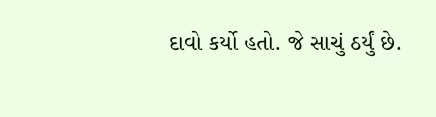દાવો કર્યો હતો. જે સાચું ઠર્યું છે.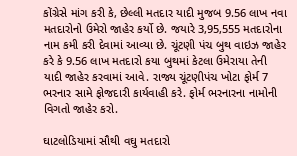કોંગ્રેસે માંગ કરી કે, છેલ્લી મતદાર યાદી મુજબ 9.56 લાખ નવા મતદારોનો ઉમેરો જાહેર કર્યો છે. જયારે 3,95,555 મતદારોના નામ કમી કરી દેવામાં આવ્યા છે. ચૂંટણી પંચ બુથ વાઇઝ જાહેર કરે કે 9.56 લાખ મતદારો કયા બુથમાં કેટલા ઉમેરાયા તેની યાદી જાહેર કરવામાં આવે. રાજ્ય ચૂંટણીપંચ ખોટા ફોર્મ 7 ભરનાર સામે ફોજદારી કાર્યવાહી કરે. ફોર્મ ભરનારના નામોની વિગતો જાહેર કરો.

ઘાટલોડિયામાં સૌથી વઘુ મતદારો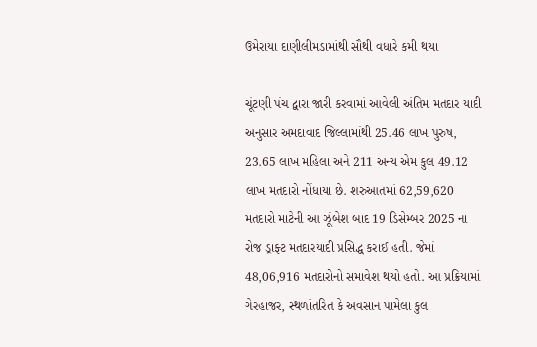ઉમેરાયા દાણીલીમડામાંથી સૌથી વધારે કમી થયા

ચૂંટણી પંચ દ્વારા જારી કરવામાં આવેલી અંતિમ મતદાર યાદી અનુસાર અમદાવાદ જિલ્લામાંથી 25.46 લાખ પુરુષ, 23.65 લાખ મહિલા અને 211 અન્ય એમ કુલ 49.12 લાખ મતદારો નોંધાયા છે. શરુઆતમાં 62,59,620 મતદારો માટેની આ ઝૂંબેશ બાદ 19 ડિસેમ્બર 2025 ના રોજ ડ્રાફ્ટ મતદારયાદી પ્રસિદ્ધ કરાઈ હતી. જેમાં 48,06,916 મતદારોનો સમાવેશ થયો હતો. આ પ્રક્રિયામાં ગેરહાજર, સ્થળાંતરિત કે અવસાન પામેલા કુલ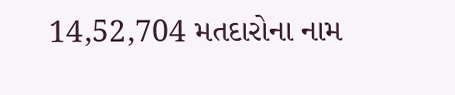14,52,704 મતદારોના નામ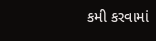કમી કરવામાં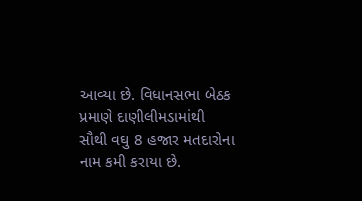આવ્યા છે. વિધાનસભા બેઠક પ્રમાણે દાણીલીમડામાંથી સૌથી વઘુ 8 હજાર મતદારોના નામ કમી કરાયા છે.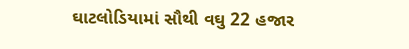ઘાટલોડિયામાં સૌથી વઘુ 22 હજાર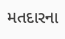મતદારના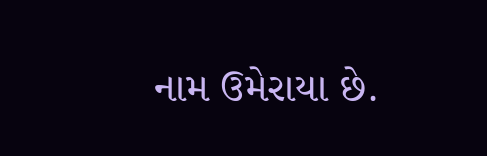નામ ઉમેરાયા છે.